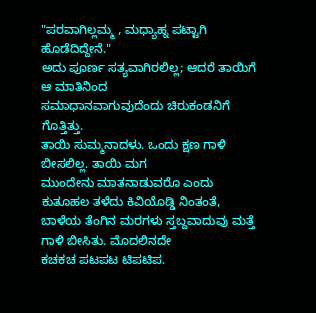"ಪರವಾಗಿಲ್ಲಮ್ಮ , ಮಧ್ಯಾಹ್ನ ಪಟ್ಟಾಗಿ ಹೊಡೆದಿದ್ದೇನೆ."
ಅದು ಪೂರ್ಣ ಸತ್ಯವಾಗಿರಲಿಲ್ಲ; ಆದರೆ ತಾಯಿಗೆ ಆ ಮಾತಿನಿಂದ
ಸಮಾಧಾನವಾಗುವುದೆಂದು ಚಿರುಕಂಡನಿಗೆ ಗೊತ್ತಿತ್ತು.
ತಾಯಿ ಸುಮ್ಮನಾದಳು. ಒಂದು ಕ್ಷಣ ಗಾಳಿ ಬೀಸಲಿಲ್ಲ. ತಾಯಿ ಮಗ
ಮುಂದೇನು ಮಾತನಾಡುವರೊ ಎಂದು ಕುತೂಹಲ ತಳೆದು ಕಿವಿಯೊಡ್ಡಿ ನಿಂತಂತೆ,
ಬಾಳೆಯ ತೆಂಗಿನ ಮರಗಳು ಸ್ತಬ್ದವಾದುವು ಮತ್ತೆ ಗಾಳಿ ಬೀಸಿತು. ಮೊದಲಿನದೇ
ಕಚಕಚ ಪಟಪಟ ಟಿಪಟಿಪ.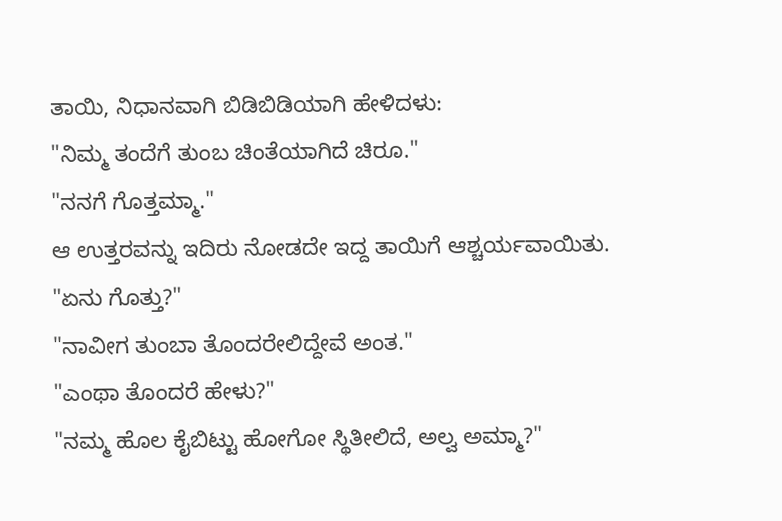ತಾಯಿ, ನಿಧಾನವಾಗಿ ಬಿಡಿಬಿಡಿಯಾಗಿ ಹೇಳಿದಳು:
"ನಿಮ್ಮ ತಂದೆಗೆ ತುಂಬ ಚಿಂತೆಯಾಗಿದೆ ಚಿರೂ."
"ನನಗೆ ಗೊತ್ತಮ್ಮಾ."
ಆ ಉತ್ತರವನ್ನು ಇದಿರು ನೋಡದೇ ಇದ್ದ ತಾಯಿಗೆ ಆಶ್ಚರ್ಯವಾಯಿತು.
"ಏನು ಗೊತ್ತು?"
"ನಾವೀಗ ತುಂಬಾ ತೊಂದರೇಲಿದ್ದೇವೆ ಅಂತ."
"ಎಂಥಾ ತೊಂದರೆ ಹೇಳು?"
"ನಮ್ಮ ಹೊಲ ಕೈಬಿಟ್ಟು ಹೋಗೋ ಸ್ಥಿತೀಲಿದೆ, ಅಲ್ವ ಅಮ್ಮಾ?"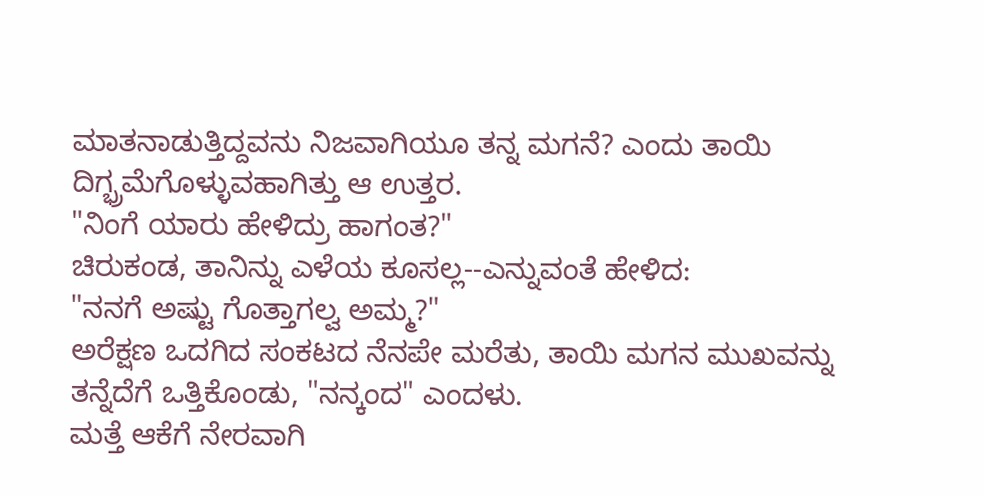ಮಾತನಾಡುತ್ತಿದ್ದವನು ನಿಜವಾಗಿಯೂ ತನ್ನ ಮಗನೆ? ಎಂದು ತಾಯಿ
ದಿಗ್ಭ್ರಮೆಗೊಳ್ಳುವಹಾಗಿತ್ತು ಆ ಉತ್ತರ.
"ನಿಂಗೆ ಯಾರು ಹೇಳಿದ್ರು ಹಾಗಂತ?"
ಚಿರುಕಂಡ, ತಾನಿನ್ನು ಎಳೆಯ ಕೂಸಲ್ಲ--ಎನ್ನುವಂತೆ ಹೇಳಿದ:
"ನನಗೆ ಅಷ್ಟು ಗೊತ್ತಾಗಲ್ವ ಅಮ್ಮ?"
ಅರೆಕ್ಷಣ ಒದಗಿದ ಸಂಕಟದ ನೆನಪೇ ಮರೆತು, ತಾಯಿ ಮಗನ ಮುಖವನ್ನು
ತನ್ನೆದೆಗೆ ಒತ್ತಿಕೊಂಡು, "ನನ್ಕಂದ" ಎಂದಳು.
ಮತ್ತೆ ಆಕೆಗೆ ನೇರವಾಗಿ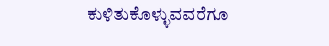ಕುಳಿತುಕೊಳ್ಳುವವರೆಗೂ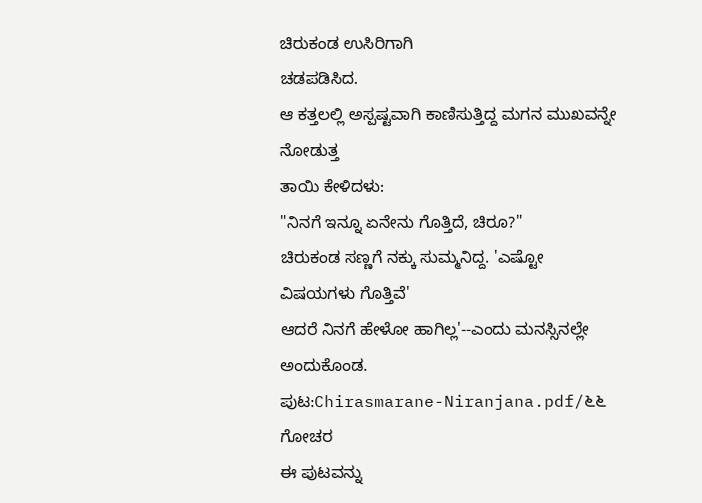ಚಿರುಕಂಡ ಉಸಿರಿಗಾಗಿ
ಚಡಪಡಿಸಿದ.
ಆ ಕತ್ತಲಲ್ಲಿ ಅಸ್ಪಷ್ಟವಾಗಿ ಕಾಣಿಸುತ್ತಿದ್ದ ಮಗನ ಮುಖವನ್ನೇ ನೋಡುತ್ತ
ತಾಯಿ ಕೇಳಿದಳು:
"ನಿನಗೆ ಇನ್ನೂ ಏನೇನು ಗೊತ್ತಿದೆ, ಚಿರೂ?"
ಚಿರುಕಂಡ ಸಣ್ಣಗೆ ನಕ್ಕು ಸುಮ್ಮನಿದ್ದ. 'ಎಷ್ಟೋ ವಿಷಯಗಳು ಗೊತ್ತಿವೆ'
ಆದರೆ ನಿನಗೆ ಹೇಳೋ ಹಾಗಿಲ್ಲ'--ಎಂದು ಮನಸ್ಸಿನಲ್ಲೇ ಅಂದುಕೊಂಡ.
ಪುಟ:Chirasmarane-Niranjana.pdf/೬೬
ಗೋಚರ
ಈ ಪುಟವನ್ನು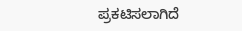ಪ್ರಕಟಿಸಲಾಗಿದೆ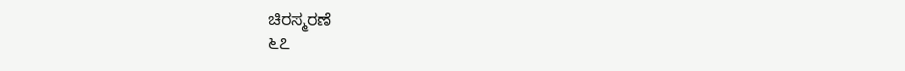ಚಿರಸ್ಮರಣೆ
೬೭